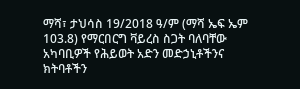ማሻ፣ ታህሳስ 19/2018 ዓ/ም (ማሻ ኤፍ ኤም 103.8) የማርበርግ ቫይረስ ስጋት ባለባቸው አካባቢዎች የሕይወት አድን መድኃኒቶችንና ክትባቶችን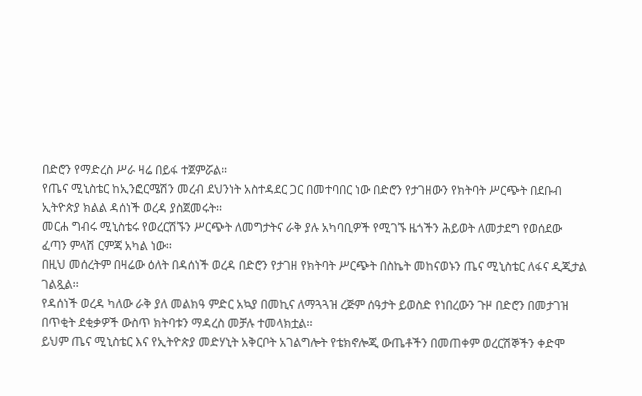በድሮን የማድረስ ሥራ ዛሬ በይፋ ተጀምሯል።
የጤና ሚኒስቴር ከኢንፎርሜሽን መረብ ደህንነት አስተዳደር ጋር በመተባበር ነው በድሮን የታገዘውን የክትባት ሥርጭት በደቡብ ኢትዮጵያ ክልል ዳሰነች ወረዳ ያስጀመሩት፡፡
መርሐ ግብሩ ሚኒስቴሩ የወረርሽኙን ሥርጭት ለመግታትና ራቅ ያሉ አካባቢዎች የሚገኙ ዜጎችን ሕይወት ለመታደግ የወሰደው ፈጣን ምላሽ ርምጃ አካል ነው፡፡
በዚህ መሰረትም በዛሬው ዕለት በዳሰነች ወረዳ በድሮን የታገዘ የክትባት ሥርጭት በስኬት መከናወኑን ጤና ሚኒስቴር ለፋና ዲጂታል ገልጿል፡፡
የዳሰነች ወረዳ ካለው ራቅ ያለ መልክዓ ምድር አኳያ በመኪና ለማጓጓዝ ረጅም ሰዓታት ይወስድ የነበረውን ጉዞ በድሮን በመታገዝ በጥቂት ደቂቃዎች ውስጥ ክትባቱን ማዳረስ መቻሉ ተመላክቷል፡፡
ይህም ጤና ሚኒስቴር እና የኢትዮጵያ መድሃኒት አቅርቦት አገልግሎት የቴክኖሎጂ ውጤቶችን በመጠቀም ወረርሽኞችን ቀድሞ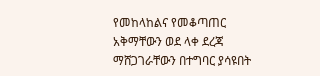የመከላከልና የመቆጣጠር አቅማቸውን ወደ ላቀ ደረጃ ማሸጋገራቸውን በተግባር ያሳዩበት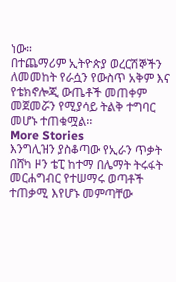ነው።
በተጨማሪም ኢትዮጵያ ወረርሽኞችን ለመመከት የራሷን የውስጥ አቅም እና የቴክኖሎጂ ውጤቶች መጠቀም መጀመሯን የሚያሳይ ትልቅ ተግባር መሆኑ ተጠቁሟል፡፡
More Stories
እንግሊዝን ያስቆጣው የኢራን ጥቃት
በሸካ ዞን ቴፒ ከተማ በሌማት ትሩፋት መርሐግብር የተሠማሩ ወጣቶች ተጠቃሚ እየሆኑ መምጣቸው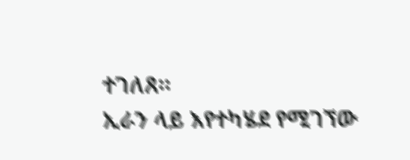ተገለጸ።
ኢራን ላይ እየተካሄደ የሚገኘው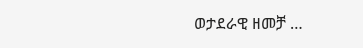ወታደራዊ ዘመቻ …